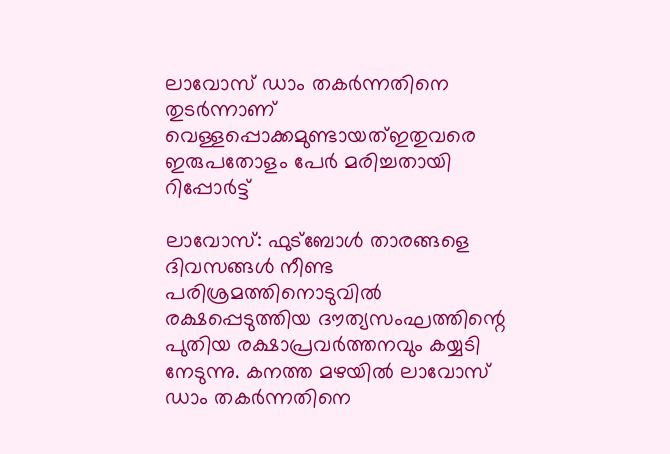ലാവോസ് ഡാം തകര്‍ന്നതിനെ തുടര്‍ന്നാണ് വെള്ളപ്പൊക്കമുണ്ടായത്ഇതുവരെ ഇരുപതോളം പേര്‍ മരിച്ചതായി റിപ്പോര്‍ട്ട്

ലാവോസ്: ഫുട്‌ബോള്‍ താരങ്ങളെ ദിവസങ്ങള്‍ നീണ്ട പരിശ്രമത്തിനൊടുവില്‍ രക്ഷപ്പെടുത്തിയ ദൗത്യസംഘത്തിന്റെ പുതിയ രക്ഷാപ്രവര്‍ത്തനവും കയ്യടി നേടുന്നു. കനത്ത മഴയില്‍ ലാവോസ് ഡാം തകര്‍ന്നതിനെ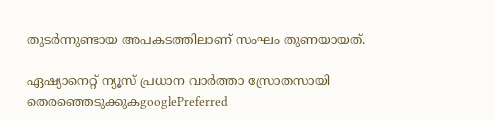തുടര്‍ന്നുണ്ടായ അപകടത്തിലാണ് സംഘം തുണയായത്.

ഏഷ്യാനെറ്റ് ന്യൂസ് പ്രധാന വാർത്താ സ്രോതസായി തെരഞ്ഞെടുക്കുകgooglePreferred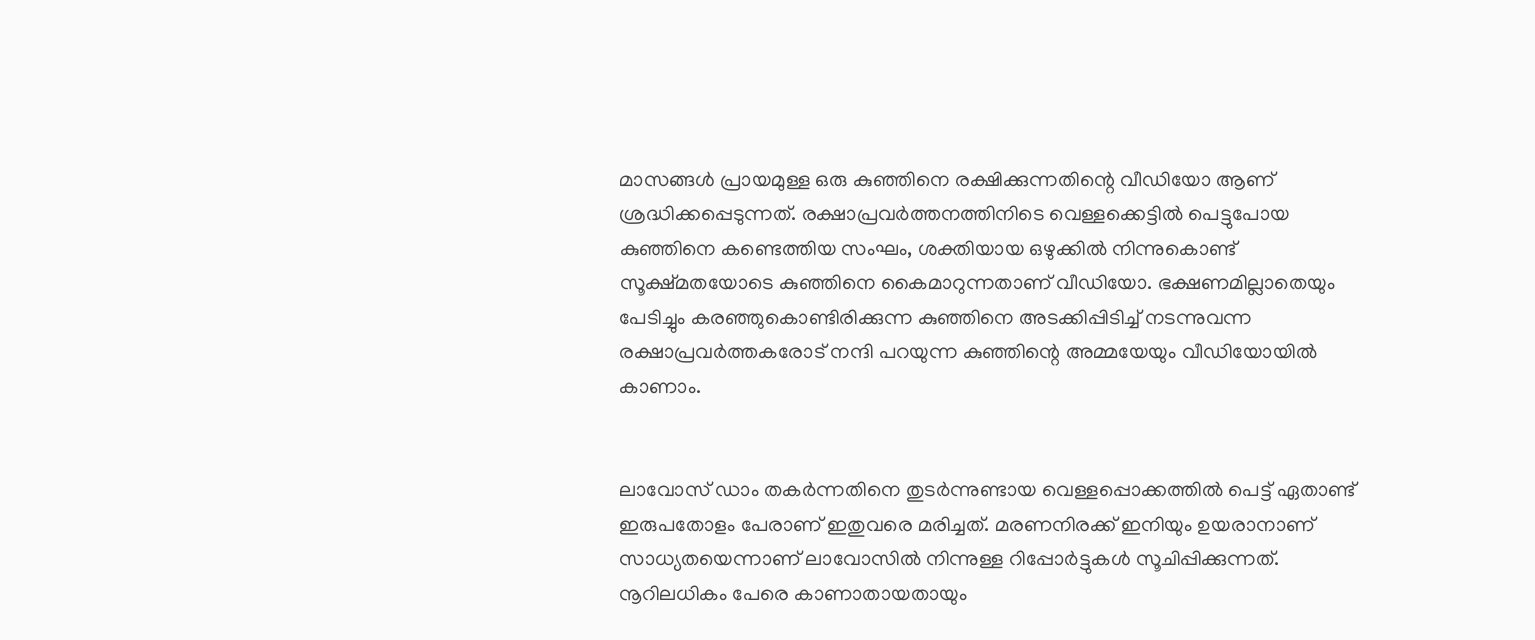മാസങ്ങള്‍ പ്രായമുള്ള ഒരു കുഞ്ഞിനെ രക്ഷിക്കുന്നതിന്റെ വീഡിയോ ആണ് ശ്രദ്ധിക്കപ്പെടുന്നത്. രക്ഷാപ്രവര്‍ത്തനത്തിനിടെ വെള്ളക്കെട്ടില്‍ പെട്ടുപോയ കുഞ്ഞിനെ കണ്ടെത്തിയ സംഘം, ശക്തിയായ ഒഴുക്കില്‍ നിന്നുകൊണ്ട് സൂക്ഷ്മതയോടെ കുഞ്ഞിനെ കൈമാറുന്നതാണ് വീഡിയോ. ഭക്ഷണമില്ലാതെയും പേടിച്ചും കരഞ്ഞുകൊണ്ടിരിക്കുന്ന കുഞ്ഞിനെ അടക്കിപ്പിടിച്ച് നടന്നുവന്ന രക്ഷാപ്രവര്‍ത്തകരോട് നന്ദി പറയുന്ന കുഞ്ഞിന്റെ അമ്മയേയും വീഡിയോയില്‍ കാണാം.


ലാവോസ് ഡാം തകര്‍ന്നതിനെ തുടര്‍ന്നുണ്ടായ വെള്ളപ്പൊക്കത്തില്‍ പെട്ട് ഏതാണ്ട് ഇരുപതോളം പേരാണ് ഇതുവരെ മരിച്ചത്. മരണനിരക്ക് ഇനിയും ഉയരാനാണ് സാധ്യതയെന്നാണ് ലാവോസില്‍ നിന്നുള്ള റിപ്പോര്‍ട്ടുകള്‍ സൂചിപ്പിക്കുന്നത്. നൂറിലധികം പേരെ കാണാതായതായും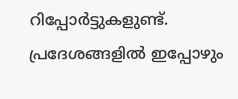റിപ്പോര്‍ട്ടുകളുണ്ട്. പ്രദേശങ്ങളില്‍ ഇപ്പോഴും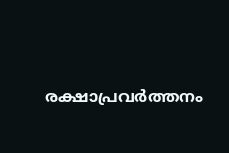രക്ഷാപ്രവര്‍ത്തനം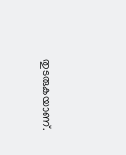തുടരുകയാണ്.